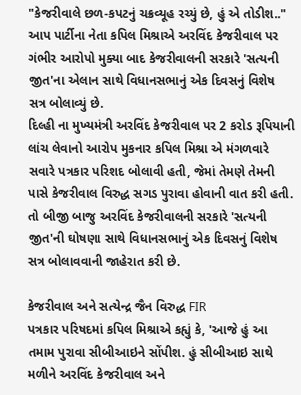"કેજરીવાલે છળ-કપટનું ચક્રવ્યૂહ રચ્યું છે, હું એ તોડીશ.."
આપ પાર્ટીના નેતા કપિલ મિશ્રાએ અરવિંદ કેજરીવાલ પર ગંભીર આરોપો મુક્યા બાદ કેજરીવાલની સરકારે 'સત્યની જીત'ના એલાન સાથે વિધાનસભાનું એક દિવસનું વિશેષ સત્ર બોલાવ્યું છે.
દિલ્હી ના મુખ્યમંત્રી અરવિંદ કેજરીવાલ પર 2 કરોડ રૂપિયાની લાંચ લેવાનો આરોપ મુકનાર કપિલ મિશ્રા એ મંગળવારે સવારે પત્રકાર પરિશદ બોલાવી હતી, જેમાં તેમણે તેમની પાસે કેજરીવાલ વિરુદ્ધ સગડ પુરાવા હોવાની વાત કરી હતી. તો બીજી બાજુ અરવિંદ કેજરીવાલની સરકારે 'સત્યની જીત'ની ઘોષણા સાથે વિધાનસભાનું એક દિવસનું વિશેષ સત્ર બોલાવવાની જાહેરાત કરી છે.

કેજરીવાલ અને સત્યેન્દ્ર જૈન વિરુદ્ધ FIR
પત્રકાર પરિષદમાં કપિલ મિશ્રાએ કહ્યું કે, 'આજે હું આ તમામ પુરાવા સીબીઆઇને સોંપીશ. હું સીબીઆઇ સાથે મળીને અરવિંદ કેજરીવાલ અને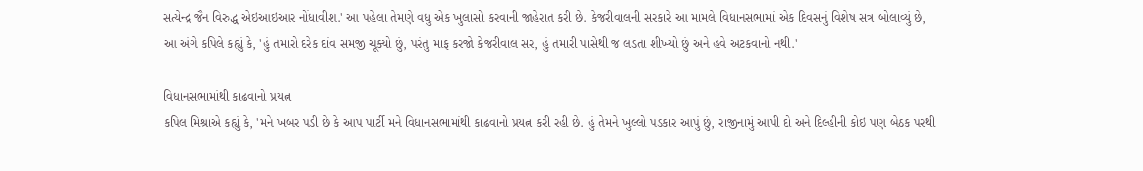સત્યેન્દ્ર જૈન વિરુદ્ધ એઇઆઇઆર નોંધાવીશ.' આ પહેલા તેમણે વધુ એક ખુલાસો કરવાની જાહેરાત કરી છે. કેજરીવાલની સરકારે આ મામલે વિધાનસભામાં એક દિવસનું વિશેષ સત્ર બોલાવ્યું છે, આ અંગે કપિલે કહ્યું કે, 'હું તમારો દરેક દાંવ સમજી ચૂક્યો છું, પરંતુ માફ કરજો કેજરીવાલ સર, હું તમારી પાસેથી જ લડતા શીખ્યો છું અને હવે અટકવાનો નથી.'

વિધાનસભામાંથી કાઢવાનો પ્રયત્ન
કપિલ મિશ્રાએ કહ્યું કે, 'મને ખબર પડી છે કે આપ પાર્ટી મને વિધાનસભામાંથી કાઢવાનો પ્રયત્ન કરી રહી છે. હું તેમને ખુલ્લો પડકાર આપું છું, રાજીનામું આપી દો અને દિલ્હીની કોઇ પણ બેઠક પરથી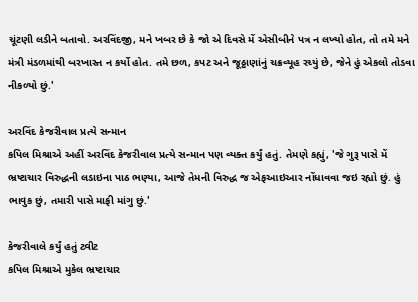ચૂંટણી લડીને બતાવો. અરવિંદજી, મને ખબર છે કે જો એ દિવસે મેં એસીબીને પત્ર ન લખ્યો હોત, તો તમે મને મંત્રી મંડળમાંથી બરખાસ્ત ન કર્યો હોત. તમે છળ, કપટ અને જૂઠ્ઠાણાંનું ચક્રવ્યૂહ રચ્યું છે, જેને હું એકલો તોડવા નીકળ્યો છું.'

અરવિંદ કેજરીવાલ પ્રત્યે સન્માન
કપિલ મિશ્રાએ અહીં અરવિંદ કેજરીવાલ પ્રત્યે સન્માન પણ વ્યક્ત કર્યું હતું. તેમણે કહ્યું, 'જે ગુરૂ પાસે મેં ભ્રષ્ટાચાર વિરુદ્ધની લડાઇના પાઠ ભણ્યા, આજે તેમની વિરુદ્ધ જ એફઆઇઆર નોંધાવવા જઇ રહ્યો છું. હું ભાવુક છું, તમારી પાસે માફી માંગુ છું.'

કેજરીવાલે કર્યું હતું ટ્વીટ
કપિલ મિશ્રાએ મુકેલ ભ્રષ્ટાચાર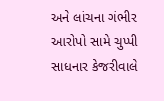અને લાંચના ગંભીર આરોપો સામે ચુપ્પી સાધનાર કેજરીવાલે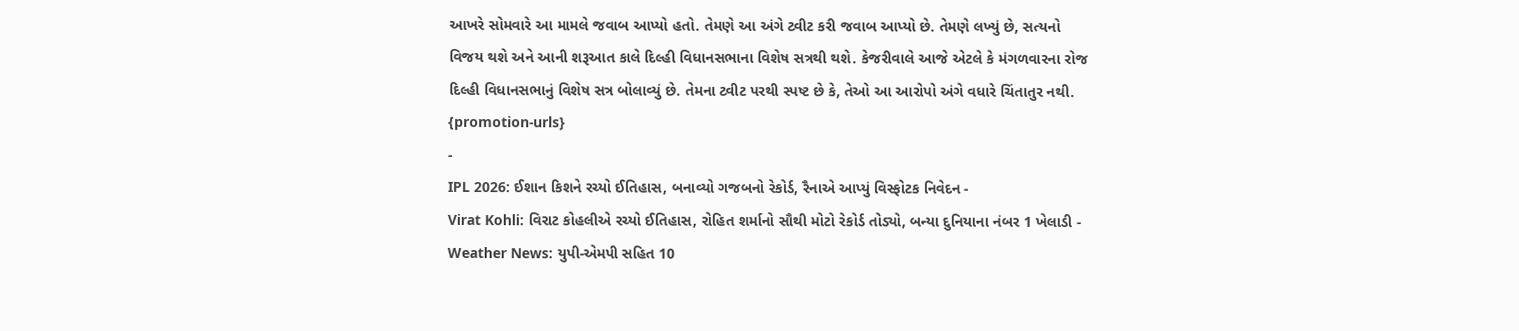આખરે સોમવારે આ મામલે જવાબ આપ્યો હતો. તેમણે આ અંગે ટ્વીટ કરી જવાબ આપ્યો છે. તેમણે લખ્યું છે, સત્યનો વિજય થશે અને આની શરૂઆત કાલે દિલ્હી વિધાનસભાના વિશેષ સત્રથી થશે. કેજરીવાલે આજે એટલે કે મંગળવારના રોજ દિલ્હી વિધાનસભાનું વિશેષ સત્ર બોલાવ્યું છે. તેમના ટ્વીટ પરથી સ્પષ્ટ છે કે, તેઓ આ આરોપો અંગે વધારે ચિંતાતુર નથી.
{promotion-urls}
-
IPL 2026: ઈશાન કિશને રચ્યો ઈતિહાસ, બનાવ્યો ગજબનો રેકોર્ડ, રૈનાએ આપ્યું વિસ્ફોટક નિવેદન -
Virat Kohli: વિરાટ કોહલીએ રચ્યો ઈતિહાસ, રોહિત શર્માનો સૌથી મોટો રેકોર્ડ તોડ્યો, બન્યા દુનિયાના નંબર 1 ખેલાડી -
Weather News: યુપી-એમપી સહિત 10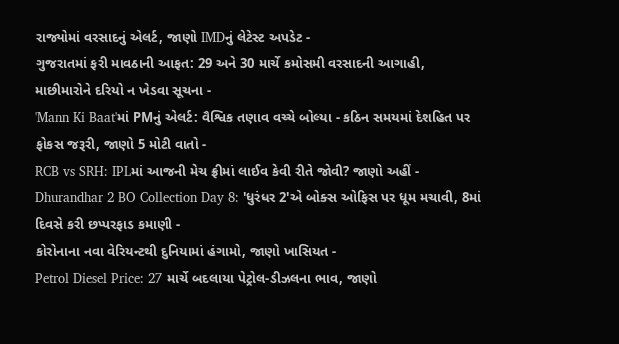રાજ્યોમાં વરસાદનું એલર્ટ, જાણો IMDનું લેટેસ્ટ અપડેટ -
ગુજરાતમાં ફરી માવઠાની આફત: 29 અને 30 માર્ચે કમોસમી વરસાદની આગાહી, માછીમારોને દરિયો ન ખેડવા સૂચના -
'Mann Ki Baat'માં PMનું એલર્ટ: વૈશ્વિક તણાવ વચ્ચે બોલ્યા - કઠિન સમયમાં દેશહિત પર ફોકસ જરૂરી, જાણો 5 મોટી વાતો -
RCB vs SRH: IPLમાં આજની મેચ ફ્રીમાં લાઈવ કેવી રીતે જોવી? જાણો અહીં -
Dhurandhar 2 BO Collection Day 8: 'ધુરંધર 2'એ બોક્સ ઓફિસ પર ધૂમ મચાવી, 8માં દિવસે કરી છપ્પરફાડ કમાણી -
કોરોનાના નવા વેરિયન્ટથી દુનિયામાં હંગામો, જાણો ખાસિયત -
Petrol Diesel Price: 27 માર્ચે બદલાયા પેટ્રોલ-ડીઝલના ભાવ, જાણો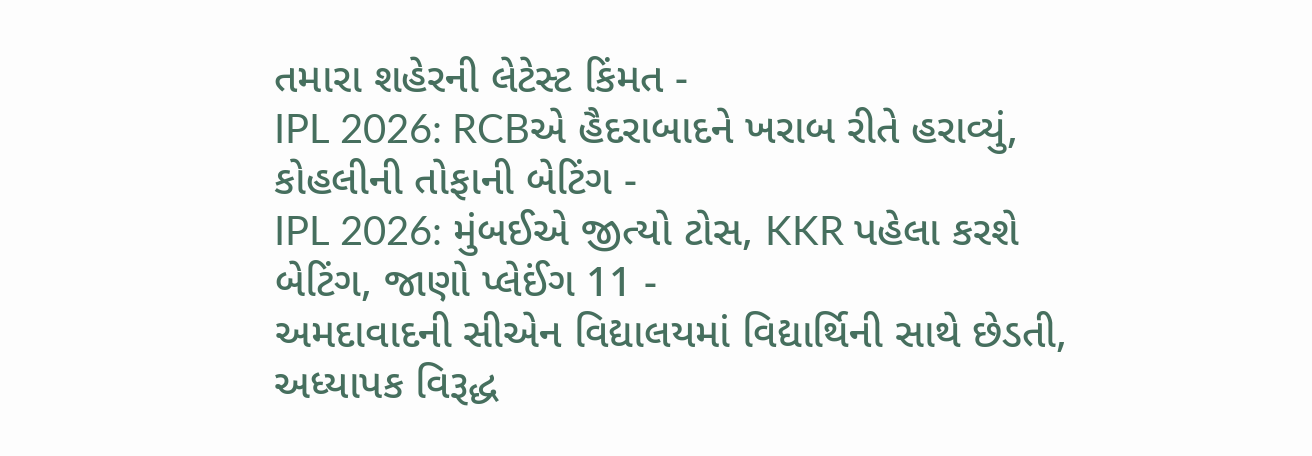તમારા શહેરની લેટેસ્ટ કિંમત -
IPL 2026: RCBએ હૈદરાબાદને ખરાબ રીતે હરાવ્યું, કોહલીની તોફાની બેટિંગ -
IPL 2026: મુંબઈએ જીત્યો ટોસ, KKR પહેલા કરશે બેટિંગ, જાણો પ્લેઈંગ 11 -
અમદાવાદની સીએન વિદ્યાલયમાં વિદ્યાર્થિની સાથે છેડતી, અધ્યાપક વિરૂદ્ધ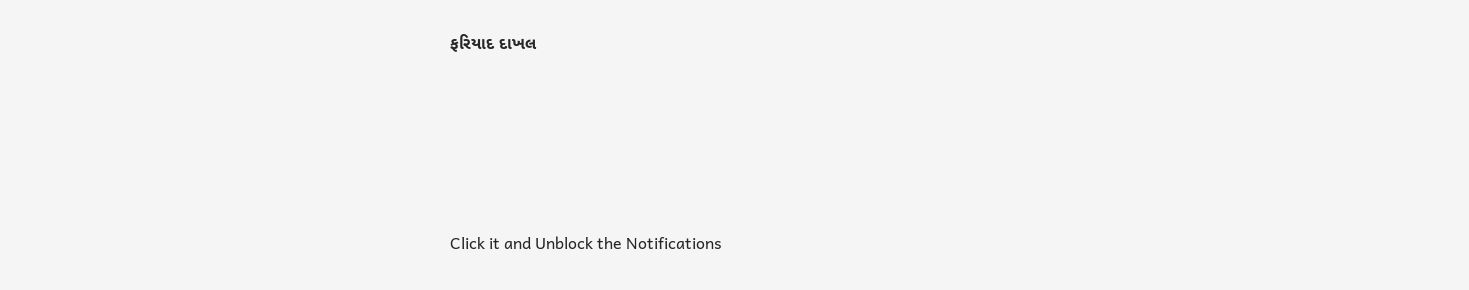ફરિયાદ દાખલ









Click it and Unblock the Notifications